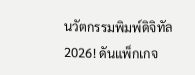นวัตกรรมพิมพ์ดิจิทัล 2026! ดันแพ็กเกจ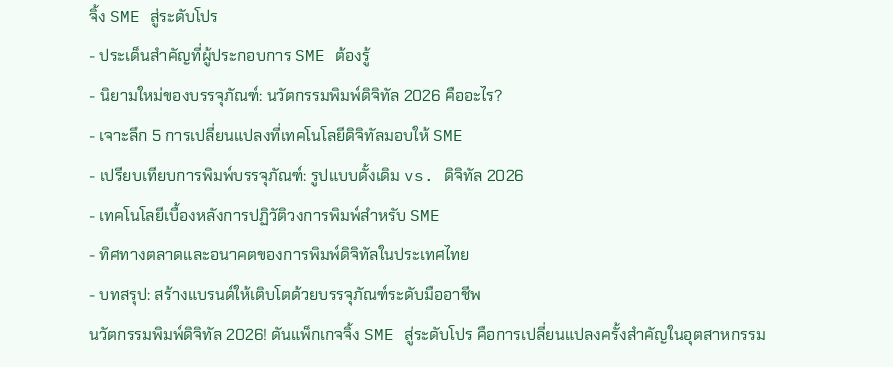จิ้ง SME สู่ระดับโปร
- ประเด็นสำคัญที่ผู้ประกอบการ SME ต้องรู้
- นิยามใหม่ของบรรจุภัณฑ์: นวัตกรรมพิมพ์ดิจิทัล 2026 คืออะไร?
- เจาะลึก 5 การเปลี่ยนแปลงที่เทคโนโลยีดิจิทัลมอบให้ SME
- เปรียบเทียบการพิมพ์บรรจุภัณฑ์: รูปแบบดั้งเดิม vs. ดิจิทัล 2026
- เทคโนโลยีเบื้องหลังการปฏิวัติวงการพิมพ์สำหรับ SME
- ทิศทางตลาดและอนาคตของการพิมพ์ดิจิทัลในประเทศไทย
- บทสรุป: สร้างแบรนด์ให้เติบโตด้วยบรรจุภัณฑ์ระดับมืออาชีพ
นวัตกรรมพิมพ์ดิจิทัล 2026! ดันแพ็กเกจจิ้ง SME สู่ระดับโปร คือการเปลี่ยนแปลงครั้งสำคัญในอุตสาหกรรม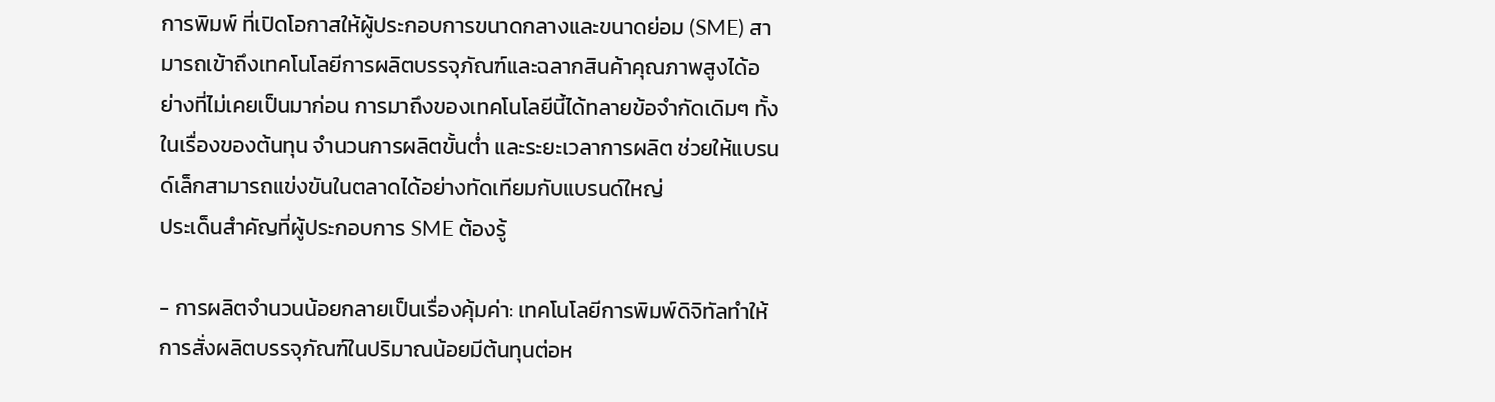การพิมพ์ ที่เปิดโอกาสให้ผู้ประกอบการขนาดกลางและขนาดย่อม (SME) สามารถเข้าถึงเทคโนโลยีการผลิตบรรจุภัณฑ์และฉลากสินค้าคุณภาพสูงได้อย่างที่ไม่เคยเป็นมาก่อน การมาถึงของเทคโนโลยีนี้ได้ทลายข้อจำกัดเดิมๆ ทั้งในเรื่องของต้นทุน จำนวนการผลิตขั้นต่ำ และระยะเวลาการผลิต ช่วยให้แบรนด์เล็กสามารถแข่งขันในตลาดได้อย่างทัดเทียมกับแบรนด์ใหญ่
ประเด็นสำคัญที่ผู้ประกอบการ SME ต้องรู้

- การผลิตจำนวนน้อยกลายเป็นเรื่องคุ้มค่า: เทคโนโลยีการพิมพ์ดิจิทัลทำให้การสั่งผลิตบรรจุภัณฑ์ในปริมาณน้อยมีต้นทุนต่อห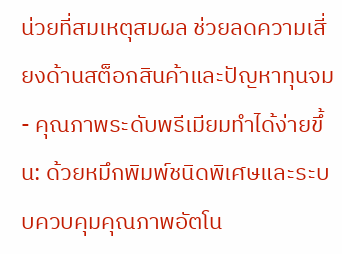น่วยที่สมเหตุสมผล ช่วยลดความเสี่ยงด้านสต็อกสินค้าและปัญหาทุนจม
- คุณภาพระดับพรีเมียมทำได้ง่ายขึ้น: ด้วยหมึกพิมพ์ชนิดพิเศษและระบบควบคุมคุณภาพอัตโน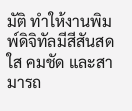มัติ ทำให้งานพิมพ์ดิจิทัลมีสีสันสดใส คมชัด และสามารถ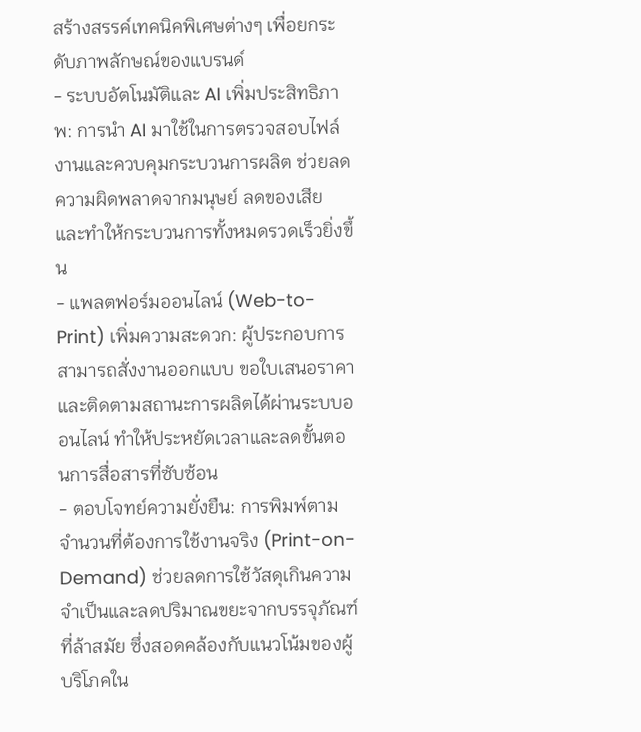สร้างสรรค์เทคนิคพิเศษต่างๆ เพื่อยกระดับภาพลักษณ์ของแบรนด์
- ระบบอัตโนมัติและ AI เพิ่มประสิทธิภาพ: การนำ AI มาใช้ในการตรวจสอบไฟล์งานและควบคุมกระบวนการผลิต ช่วยลดความผิดพลาดจากมนุษย์ ลดของเสีย และทำให้กระบวนการทั้งหมดรวดเร็วยิ่งขึ้น
- แพลตฟอร์มออนไลน์ (Web-to-Print) เพิ่มความสะดวก: ผู้ประกอบการสามารถสั่งงานออกแบบ ขอใบเสนอราคา และติดตามสถานะการผลิตได้ผ่านระบบออนไลน์ ทำให้ประหยัดเวลาและลดขั้นตอนการสื่อสารที่ซับซ้อน
- ตอบโจทย์ความยั่งยืน: การพิมพ์ตามจำนวนที่ต้องการใช้งานจริง (Print-on-Demand) ช่วยลดการใช้วัสดุเกินความจำเป็นและลดปริมาณขยะจากบรรจุภัณฑ์ที่ล้าสมัย ซึ่งสอดคล้องกับแนวโน้มของผู้บริโภคใน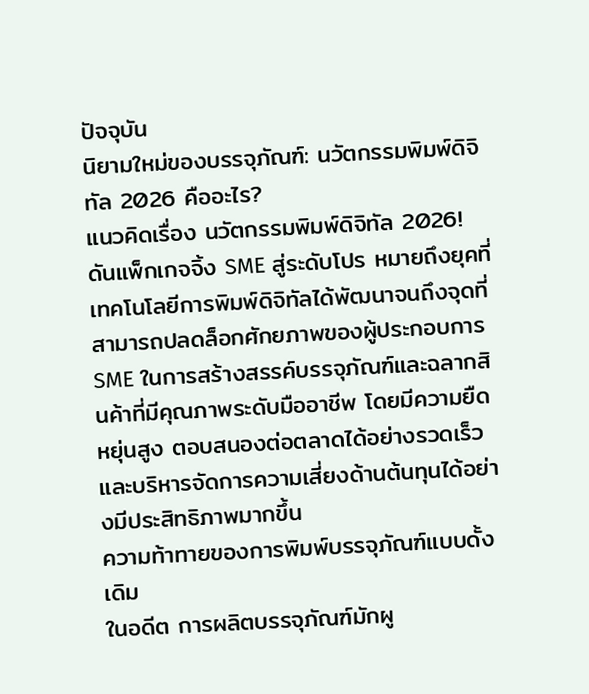ปัจจุบัน
นิยามใหม่ของบรรจุภัณฑ์: นวัตกรรมพิมพ์ดิจิทัล 2026 คืออะไร?
แนวคิดเรื่อง นวัตกรรมพิมพ์ดิจิทัล 2026! ดันแพ็กเกจจิ้ง SME สู่ระดับโปร หมายถึงยุคที่เทคโนโลยีการพิมพ์ดิจิทัลได้พัฒนาจนถึงจุดที่สามารถปลดล็อกศักยภาพของผู้ประกอบการ SME ในการสร้างสรรค์บรรจุภัณฑ์และฉลากสินค้าที่มีคุณภาพระดับมืออาชีพ โดยมีความยืดหยุ่นสูง ตอบสนองต่อตลาดได้อย่างรวดเร็ว และบริหารจัดการความเสี่ยงด้านต้นทุนได้อย่างมีประสิทธิภาพมากขึ้น
ความท้าทายของการพิมพ์บรรจุภัณฑ์แบบดั้งเดิม
ในอดีต การผลิตบรรจุภัณฑ์มักผู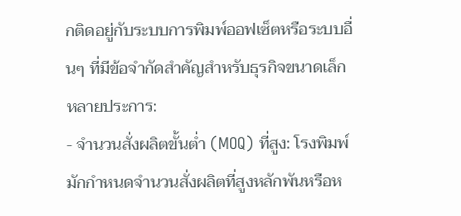กติดอยู่กับระบบการพิมพ์ออฟเซ็ตหรือระบบอื่นๆ ที่มีข้อจำกัดสำคัญสำหรับธุรกิจขนาดเล็กหลายประการ:
- จำนวนสั่งผลิตขั้นต่ำ (MOQ) ที่สูง: โรงพิมพ์มักกำหนดจำนวนสั่งผลิตที่สูงหลักพันหรือห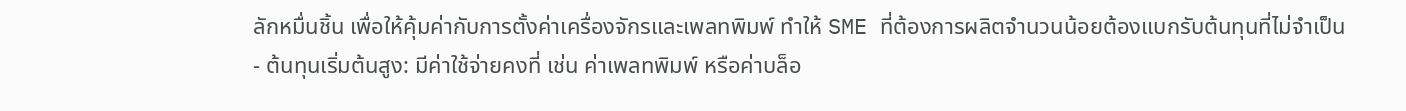ลักหมื่นชิ้น เพื่อให้คุ้มค่ากับการตั้งค่าเครื่องจักรและเพลทพิมพ์ ทำให้ SME ที่ต้องการผลิตจำนวนน้อยต้องแบกรับต้นทุนที่ไม่จำเป็น
- ต้นทุนเริ่มต้นสูง: มีค่าใช้จ่ายคงที่ เช่น ค่าเพลทพิมพ์ หรือค่าบล็อ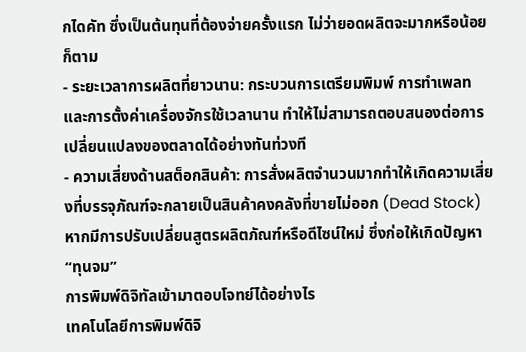กไดคัท ซึ่งเป็นต้นทุนที่ต้องจ่ายครั้งแรก ไม่ว่ายอดผลิตจะมากหรือน้อยก็ตาม
- ระยะเวลาการผลิตที่ยาวนาน: กระบวนการเตรียมพิมพ์ การทำเพลท และการตั้งค่าเครื่องจักรใช้เวลานาน ทำให้ไม่สามารถตอบสนองต่อการเปลี่ยนแปลงของตลาดได้อย่างทันท่วงที
- ความเสี่ยงด้านสต็อกสินค้า: การสั่งผลิตจำนวนมากทำให้เกิดความเสี่ยงที่บรรจุภัณฑ์จะกลายเป็นสินค้าคงคลังที่ขายไม่ออก (Dead Stock) หากมีการปรับเปลี่ยนสูตรผลิตภัณฑ์หรือดีไซน์ใหม่ ซึ่งก่อให้เกิดปัญหา “ทุนจม”
การพิมพ์ดิจิทัลเข้ามาตอบโจทย์ได้อย่างไร
เทคโนโลยีการพิมพ์ดิจิ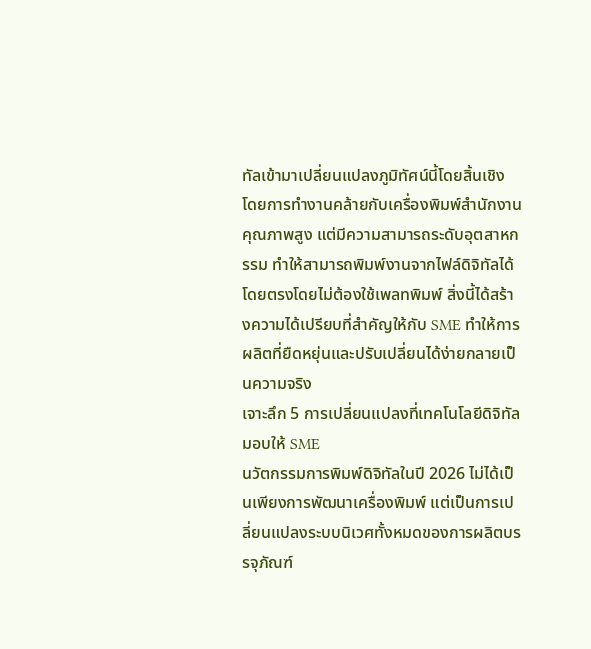ทัลเข้ามาเปลี่ยนแปลงภูมิทัศน์นี้โดยสิ้นเชิง โดยการทำงานคล้ายกับเครื่องพิมพ์สำนักงานคุณภาพสูง แต่มีความสามารถระดับอุตสาหกรรม ทำให้สามารถพิมพ์งานจากไฟล์ดิจิทัลได้โดยตรงโดยไม่ต้องใช้เพลทพิมพ์ สิ่งนี้ได้สร้างความได้เปรียบที่สำคัญให้กับ SME ทำให้การผลิตที่ยืดหยุ่นและปรับเปลี่ยนได้ง่ายกลายเป็นความจริง
เจาะลึก 5 การเปลี่ยนแปลงที่เทคโนโลยีดิจิทัลมอบให้ SME
นวัตกรรมการพิมพ์ดิจิทัลในปี 2026 ไม่ได้เป็นเพียงการพัฒนาเครื่องพิมพ์ แต่เป็นการเปลี่ยนแปลงระบบนิเวศทั้งหมดของการผลิตบรรจุภัณฑ์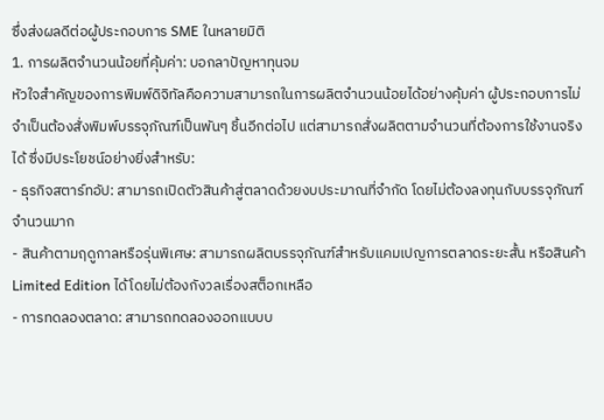ซึ่งส่งผลดีต่อผู้ประกอบการ SME ในหลายมิติ
1. การผลิตจำนวนน้อยที่คุ้มค่า: บอกลาปัญหาทุนจม
หัวใจสำคัญของการพิมพ์ดิจิทัลคือความสามารถในการผลิตจำนวนน้อยได้อย่างคุ้มค่า ผู้ประกอบการไม่จำเป็นต้องสั่งพิมพ์บรรจุภัณฑ์เป็นพันๆ ชิ้นอีกต่อไป แต่สามารถสั่งผลิตตามจำนวนที่ต้องการใช้งานจริงได้ ซึ่งมีประโยชน์อย่างยิ่งสำหรับ:
- ธุรกิจสตาร์ทอัป: สามารถเปิดตัวสินค้าสู่ตลาดด้วยงบประมาณที่จำกัด โดยไม่ต้องลงทุนกับบรรจุภัณฑ์จำนวนมาก
- สินค้าตามฤดูกาลหรือรุ่นพิเศษ: สามารถผลิตบรรจุภัณฑ์สำหรับแคมเปญการตลาดระยะสั้น หรือสินค้า Limited Edition ได้โดยไม่ต้องกังวลเรื่องสต็อกเหลือ
- การทดลองตลาด: สามารถทดลองออกแบบบ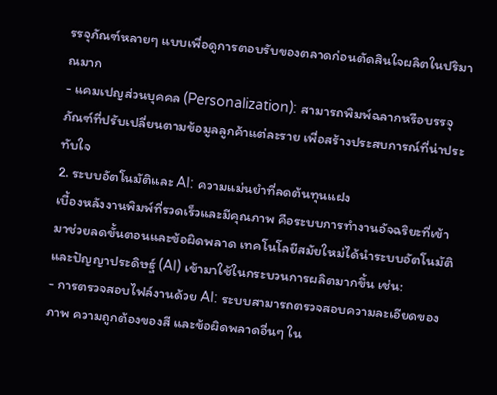รรจุภัณฑ์หลายๆ แบบเพื่อดูการตอบรับของตลาดก่อนตัดสินใจผลิตในปริมาณมาก
- แคมเปญส่วนบุคคล (Personalization): สามารถพิมพ์ฉลากหรือบรรจุภัณฑ์ที่ปรับเปลี่ยนตามข้อมูลลูกค้าแต่ละราย เพื่อสร้างประสบการณ์ที่น่าประทับใจ
2. ระบบอัตโนมัติและ AI: ความแม่นยำที่ลดต้นทุนแฝง
เบื้องหลังงานพิมพ์ที่รวดเร็วและมีคุณภาพ คือระบบการทำงานอัจฉริยะที่เข้ามาช่วยลดขั้นตอนและข้อผิดพลาด เทคโนโลยีสมัยใหม่ได้นำระบบอัตโนมัติและปัญญาประดิษฐ์ (AI) เข้ามาใช้ในกระบวนการผลิตมากขึ้น เช่น:
- การตรวจสอบไฟล์งานด้วย AI: ระบบสามารถตรวจสอบความละเอียดของภาพ ความถูกต้องของสี และข้อผิดพลาดอื่นๆ ใน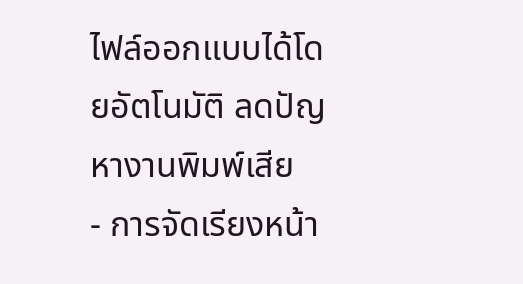ไฟล์ออกแบบได้โดยอัตโนมัติ ลดปัญหางานพิมพ์เสีย
- การจัดเรียงหน้า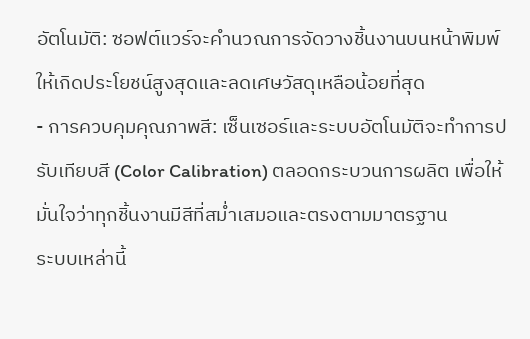อัตโนมัติ: ซอฟต์แวร์จะคำนวณการจัดวางชิ้นงานบนหน้าพิมพ์ให้เกิดประโยชน์สูงสุดและลดเศษวัสดุเหลือน้อยที่สุด
- การควบคุมคุณภาพสี: เซ็นเซอร์และระบบอัตโนมัติจะทำการปรับเทียบสี (Color Calibration) ตลอดกระบวนการผลิต เพื่อให้มั่นใจว่าทุกชิ้นงานมีสีที่สม่ำเสมอและตรงตามมาตรฐาน
ระบบเหล่านี้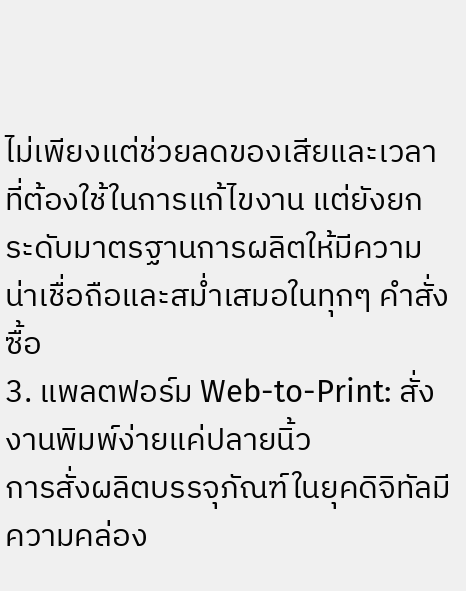ไม่เพียงแต่ช่วยลดของเสียและเวลาที่ต้องใช้ในการแก้ไขงาน แต่ยังยกระดับมาตรฐานการผลิตให้มีความน่าเชื่อถือและสม่ำเสมอในทุกๆ คำสั่งซื้อ
3. แพลตฟอร์ม Web-to-Print: สั่งงานพิมพ์ง่ายแค่ปลายนิ้ว
การสั่งผลิตบรรจุภัณฑ์ในยุคดิจิทัลมีความคล่อง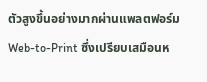ตัวสูงขึ้นอย่างมากผ่านแพลตฟอร์ม Web-to-Print ซึ่งเปรียบเสมือนห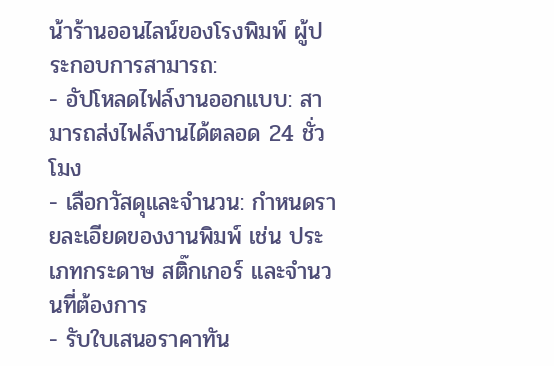น้าร้านออนไลน์ของโรงพิมพ์ ผู้ประกอบการสามารถ:
- อัปโหลดไฟล์งานออกแบบ: สามารถส่งไฟล์งานได้ตลอด 24 ชั่วโมง
- เลือกวัสดุและจำนวน: กำหนดรายละเอียดของงานพิมพ์ เช่น ประเภทกระดาษ สติ๊กเกอร์ และจำนวนที่ต้องการ
- รับใบเสนอราคาทัน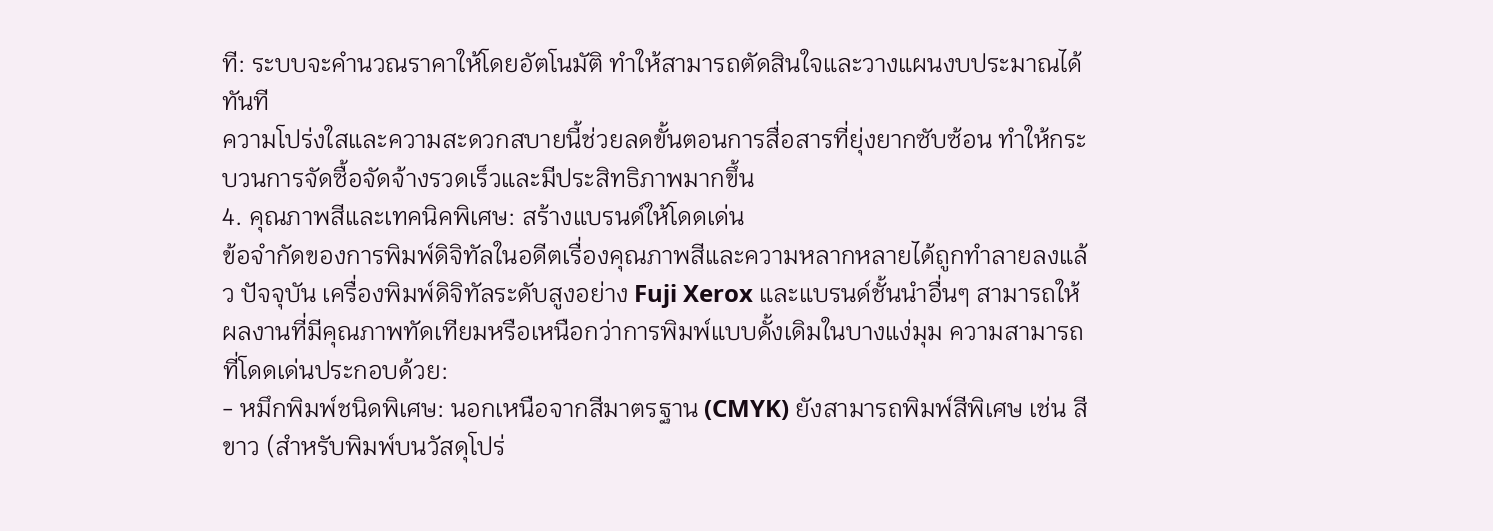ที: ระบบจะคำนวณราคาให้โดยอัตโนมัติ ทำให้สามารถตัดสินใจและวางแผนงบประมาณได้ทันที
ความโปร่งใสและความสะดวกสบายนี้ช่วยลดขั้นตอนการสื่อสารที่ยุ่งยากซับซ้อน ทำให้กระบวนการจัดซื้อจัดจ้างรวดเร็วและมีประสิทธิภาพมากขึ้น
4. คุณภาพสีและเทคนิคพิเศษ: สร้างแบรนด์ให้โดดเด่น
ข้อจำกัดของการพิมพ์ดิจิทัลในอดีตเรื่องคุณภาพสีและความหลากหลายได้ถูกทำลายลงแล้ว ปัจจุบัน เครื่องพิมพ์ดิจิทัลระดับสูงอย่าง Fuji Xerox และแบรนด์ชั้นนำอื่นๆ สามารถให้ผลงานที่มีคุณภาพทัดเทียมหรือเหนือกว่าการพิมพ์แบบดั้งเดิมในบางแง่มุม ความสามารถที่โดดเด่นประกอบด้วย:
- หมึกพิมพ์ชนิดพิเศษ: นอกเหนือจากสีมาตรฐาน (CMYK) ยังสามารถพิมพ์สีพิเศษ เช่น สีขาว (สำหรับพิมพ์บนวัสดุโปร่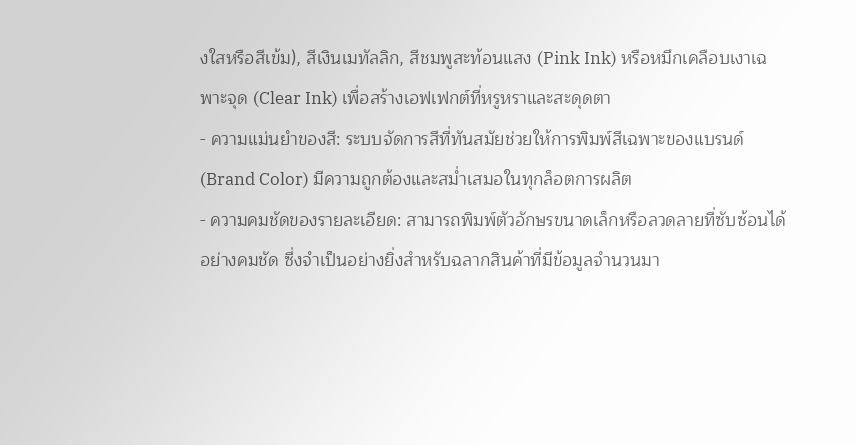งใสหรือสีเข้ม), สีเงินเมทัลลิก, สีชมพูสะท้อนแสง (Pink Ink) หรือหมึกเคลือบเงาเฉพาะจุด (Clear Ink) เพื่อสร้างเอฟเฟกต์ที่หรูหราและสะดุดตา
- ความแม่นยำของสี: ระบบจัดการสีที่ทันสมัยช่วยให้การพิมพ์สีเฉพาะของแบรนด์ (Brand Color) มีความถูกต้องและสม่ำเสมอในทุกล็อตการผลิต
- ความคมชัดของรายละเอียด: สามารถพิมพ์ตัวอักษรขนาดเล็กหรือลวดลายที่ซับซ้อนได้อย่างคมชัด ซึ่งจำเป็นอย่างยิ่งสำหรับฉลากสินค้าที่มีข้อมูลจำนวนมา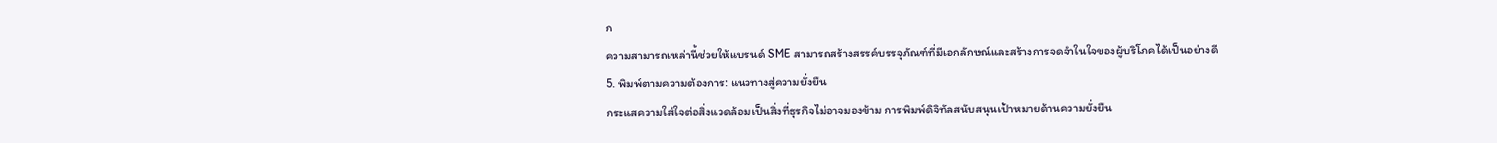ก
ความสามารถเหล่านี้ช่วยให้แบรนด์ SME สามารถสร้างสรรค์บรรจุภัณฑ์ที่มีเอกลักษณ์และสร้างการจดจำในใจของผู้บริโภคได้เป็นอย่างดี
5. พิมพ์ตามความต้องการ: แนวทางสู่ความยั่งยืน
กระแสความใส่ใจต่อสิ่งแวดล้อมเป็นสิ่งที่ธุรกิจไม่อาจมองข้าม การพิมพ์ดิจิทัลสนับสนุนเป้าหมายด้านความยั่งยืน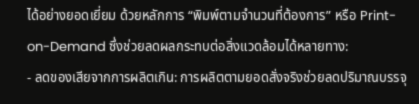ได้อย่างยอดเยี่ยม ด้วยหลักการ “พิมพ์ตามจำนวนที่ต้องการ” หรือ Print-on-Demand ซึ่งช่วยลดผลกระทบต่อสิ่งแวดล้อมได้หลายทาง:
- ลดของเสียจากการผลิตเกิน: การผลิตตามยอดสั่งจริงช่วยลดปริมาณบรรจุ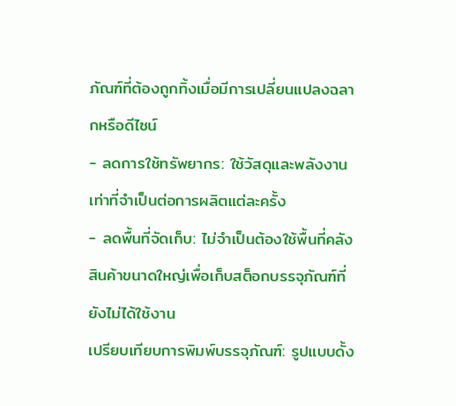ภัณฑ์ที่ต้องถูกทิ้งเมื่อมีการเปลี่ยนแปลงฉลากหรือดีไซน์
- ลดการใช้ทรัพยากร: ใช้วัสดุและพลังงานเท่าที่จำเป็นต่อการผลิตแต่ละครั้ง
- ลดพื้นที่จัดเก็บ: ไม่จำเป็นต้องใช้พื้นที่คลังสินค้าขนาดใหญ่เพื่อเก็บสต็อกบรรจุภัณฑ์ที่ยังไม่ได้ใช้งาน
เปรียบเทียบการพิมพ์บรรจุภัณฑ์: รูปแบบดั้ง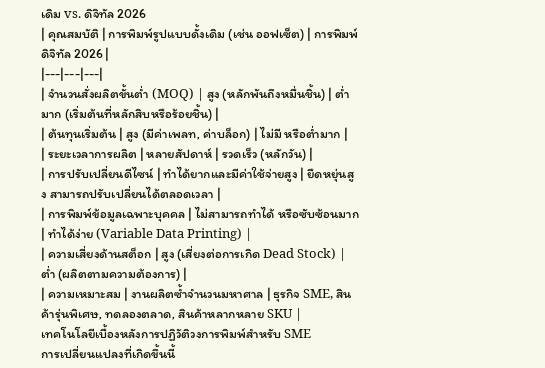เดิม vs. ดิจิทัล 2026
| คุณสมบัติ | การพิมพ์รูปแบบดั้งเดิม (เช่น ออฟเซ็ต) | การพิมพ์ดิจิทัล 2026 |
|---|---|---|
| จำนวนสั่งผลิตขั้นต่ำ (MOQ) | สูง (หลักพันถึงหมื่นชิ้น) | ต่ำมาก (เริ่มต้นที่หลักสิบหรือร้อยชิ้น) |
| ต้นทุนเริ่มต้น | สูง (มีค่าเพลท, ค่าบล็อก) | ไม่มี หรือต่ำมาก |
| ระยะเวลาการผลิต | หลายสัปดาห์ | รวดเร็ว (หลักวัน) |
| การปรับเปลี่ยนดีไซน์ | ทำได้ยากและมีค่าใช้จ่ายสูง | ยืดหยุ่นสูง สามารถปรับเปลี่ยนได้ตลอดเวลา |
| การพิมพ์ข้อมูลเฉพาะบุคคล | ไม่สามารถทำได้ หรือซับซ้อนมาก | ทำได้ง่าย (Variable Data Printing) |
| ความเสี่ยงด้านสต็อก | สูง (เสี่ยงต่อการเกิด Dead Stock) | ต่ำ (ผลิตตามความต้องการ) |
| ความเหมาะสม | งานผลิตซ้ำจำนวนมหาศาล | ธุรกิจ SME, สินค้ารุ่นพิเศษ, ทดลองตลาด, สินค้าหลากหลาย SKU |
เทคโนโลยีเบื้องหลังการปฏิวัติวงการพิมพ์สำหรับ SME
การเปลี่ยนแปลงที่เกิดขึ้นนี้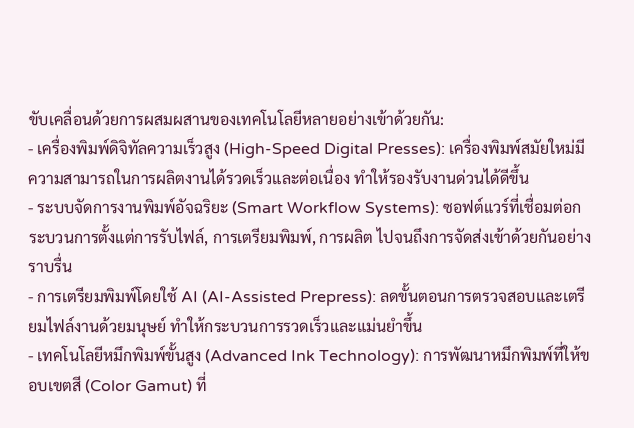ขับเคลื่อนด้วยการผสมผสานของเทคโนโลยีหลายอย่างเข้าด้วยกัน:
- เครื่องพิมพ์ดิจิทัลความเร็วสูง (High-Speed Digital Presses): เครื่องพิมพ์สมัยใหม่มีความสามารถในการผลิตงานได้รวดเร็วและต่อเนื่อง ทำให้รองรับงานด่วนได้ดีขึ้น
- ระบบจัดการงานพิมพ์อัจฉริยะ (Smart Workflow Systems): ซอฟต์แวร์ที่เชื่อมต่อกระบวนการตั้งแต่การรับไฟล์, การเตรียมพิมพ์, การผลิต ไปจนถึงการจัดส่งเข้าด้วยกันอย่างราบรื่น
- การเตรียมพิมพ์โดยใช้ AI (AI-Assisted Prepress): ลดขั้นตอนการตรวจสอบและเตรียมไฟล์งานด้วยมนุษย์ ทำให้กระบวนการรวดเร็วและแม่นยำขึ้น
- เทคโนโลยีหมึกพิมพ์ขั้นสูง (Advanced Ink Technology): การพัฒนาหมึกพิมพ์ที่ให้ขอบเขตสี (Color Gamut) ที่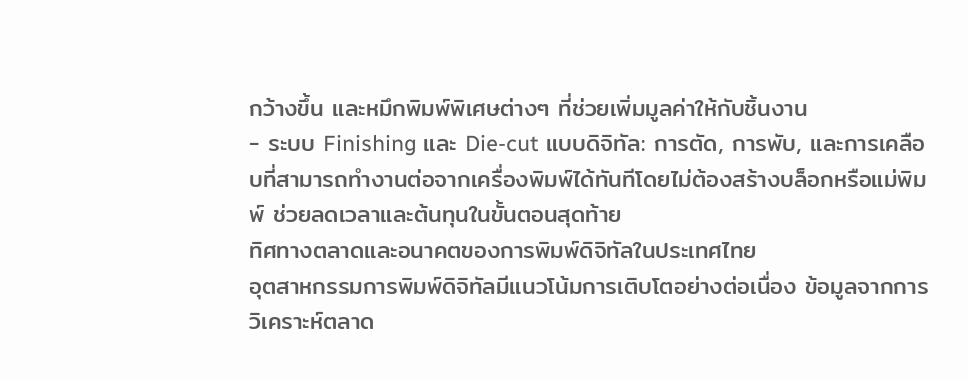กว้างขึ้น และหมึกพิมพ์พิเศษต่างๆ ที่ช่วยเพิ่มมูลค่าให้กับชิ้นงาน
- ระบบ Finishing และ Die-cut แบบดิจิทัล: การตัด, การพับ, และการเคลือบที่สามารถทำงานต่อจากเครื่องพิมพ์ได้ทันทีโดยไม่ต้องสร้างบล็อกหรือแม่พิมพ์ ช่วยลดเวลาและต้นทุนในขั้นตอนสุดท้าย
ทิศทางตลาดและอนาคตของการพิมพ์ดิจิทัลในประเทศไทย
อุตสาหกรรมการพิมพ์ดิจิทัลมีแนวโน้มการเติบโตอย่างต่อเนื่อง ข้อมูลจากการวิเคราะห์ตลาด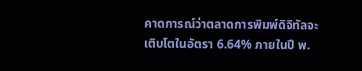คาดการณ์ว่าตลาดการพิมพ์ดิจิทัลจะเติบโตในอัตรา 6.64% ภายในปี พ.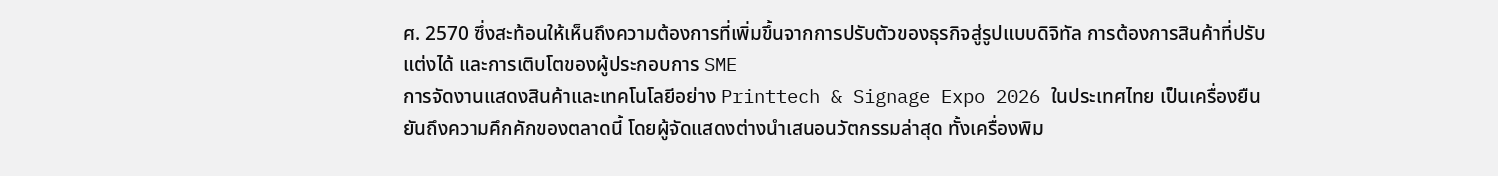ศ. 2570 ซึ่งสะท้อนให้เห็นถึงความต้องการที่เพิ่มขึ้นจากการปรับตัวของธุรกิจสู่รูปแบบดิจิทัล การต้องการสินค้าที่ปรับแต่งได้ และการเติบโตของผู้ประกอบการ SME
การจัดงานแสดงสินค้าและเทคโนโลยีอย่าง Printtech & Signage Expo 2026 ในประเทศไทย เป็นเครื่องยืนยันถึงความคึกคักของตลาดนี้ โดยผู้จัดแสดงต่างนำเสนอนวัตกรรมล่าสุด ทั้งเครื่องพิม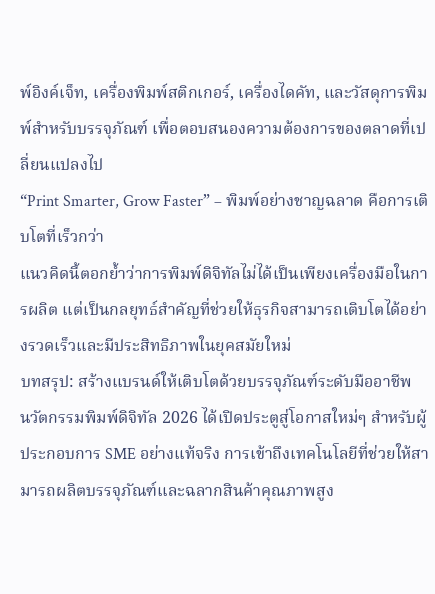พ์อิงค์เจ็ท, เครื่องพิมพ์สติกเกอร์, เครื่องไดคัท, และวัสดุการพิมพ์สำหรับบรรจุภัณฑ์ เพื่อตอบสนองความต้องการของตลาดที่เปลี่ยนแปลงไป
“Print Smarter, Grow Faster” – พิมพ์อย่างชาญฉลาด คือการเติบโตที่เร็วกว่า
แนวคิดนี้ตอกย้ำว่าการพิมพ์ดิจิทัลไม่ได้เป็นเพียงเครื่องมือในการผลิต แต่เป็นกลยุทธ์สำคัญที่ช่วยให้ธุรกิจสามารถเติบโตได้อย่างรวดเร็วและมีประสิทธิภาพในยุคสมัยใหม่
บทสรุป: สร้างแบรนด์ให้เติบโตด้วยบรรจุภัณฑ์ระดับมืออาชีพ
นวัตกรรมพิมพ์ดิจิทัล 2026 ได้เปิดประตูสู่โอกาสใหม่ๆ สำหรับผู้ประกอบการ SME อย่างแท้จริง การเข้าถึงเทคโนโลยีที่ช่วยให้สามารถผลิตบรรจุภัณฑ์และฉลากสินค้าคุณภาพสูง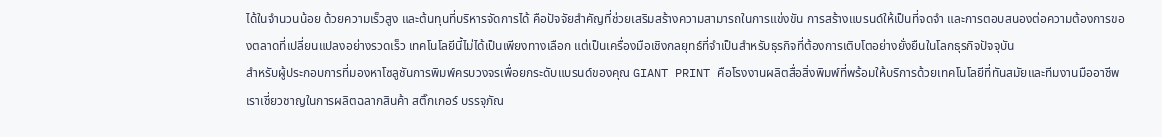ได้ในจำนวนน้อย ด้วยความเร็วสูง และต้นทุนที่บริหารจัดการได้ คือปัจจัยสำคัญที่ช่วยเสริมสร้างความสามารถในการแข่งขัน การสร้างแบรนด์ให้เป็นที่จดจำ และการตอบสนองต่อความต้องการของตลาดที่เปลี่ยนแปลงอย่างรวดเร็ว เทคโนโลยีนี้ไม่ได้เป็นเพียงทางเลือก แต่เป็นเครื่องมือเชิงกลยุทธ์ที่จำเป็นสำหรับธุรกิจที่ต้องการเติบโตอย่างยั่งยืนในโลกธุรกิจปัจจุบัน
สำหรับผู้ประกอบการที่มองหาโซลูชันการพิมพ์ครบวงจรเพื่อยกระดับแบรนด์ของคุณ GIANT PRINT คือโรงงานผลิตสื่อสิ่งพิมพ์ที่พร้อมให้บริการด้วยเทคโนโลยีที่ทันสมัยและทีมงานมืออาชีพ เราเชี่ยวชาญในการผลิตฉลากสินค้า สติ๊กเกอร์ บรรจุภัณ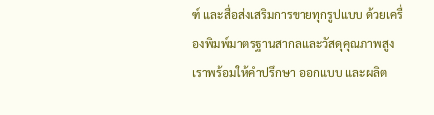ฑ์ และสื่อส่งเสริมการขายทุกรูปแบบ ด้วยเครื่องพิมพ์มาตรฐานสากลและวัสดุคุณภาพสูง เราพร้อมให้คำปรึกษา ออกแบบ และผลิต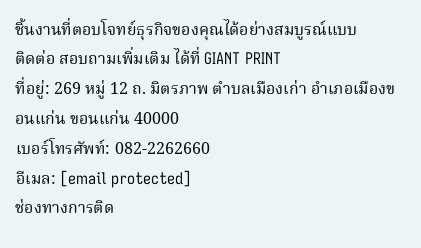ชิ้นงานที่ตอบโจทย์ธุรกิจของคุณได้อย่างสมบูรณ์แบบ
ติดต่อ สอบถามเพิ่มเติม ได้ที่ GIANT PRINT
ที่อยู่: 269 หมู่ 12 ถ. มิตรภาพ ตำบลเมืองเก่า อำเภอเมืองขอนแก่น ขอนแก่น 40000
เบอร์โทรศัพท์: 082-2262660
อีเมล: [email protected]
ช่องทางการติด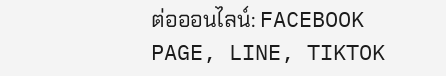ต่อออนไลน์: FACEBOOK PAGE, LINE, TIKTOK